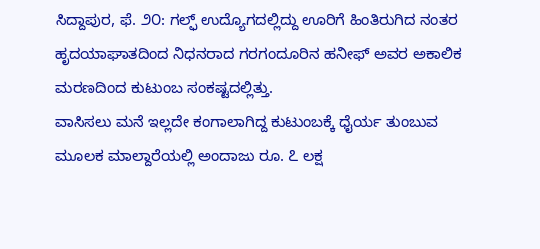ಸಿದ್ದಾಪುರ, ಫೆ. ೨೦: ಗಲ್ಫ್ ಉದ್ಯೊಗದಲ್ಲಿದ್ದು ಊರಿಗೆ ಹಿಂತಿರುಗಿದ ನಂತರ ಹೃದಯಾಘಾತದಿಂದ ನಿಧನರಾದ ಗರಗಂದೂರಿನ ಹನೀಫ್ ಅವರ ಅಕಾಲಿಕ ಮರಣದಿಂದ ಕುಟುಂಬ ಸಂಕಷ್ಟದಲ್ಲಿತ್ತು.
ವಾಸಿಸಲು ಮನೆ ಇಲ್ಲದೇ ಕಂಗಾಲಾಗಿದ್ದ ಕುಟುಂಬಕ್ಕೆ ಧೈರ್ಯ ತುಂಬುವ ಮೂಲಕ ಮಾಲ್ದಾರೆಯಲ್ಲಿ ಅಂದಾಜು ರೂ. ೭ ಲಕ್ಷ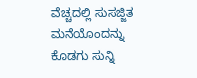ವೆಚ್ಚದಲ್ಲಿ ಸುಸಜ್ಜಿತ ಮನೆಯೊಂದನ್ನು ಕೊಡಗು ಸುನ್ನಿ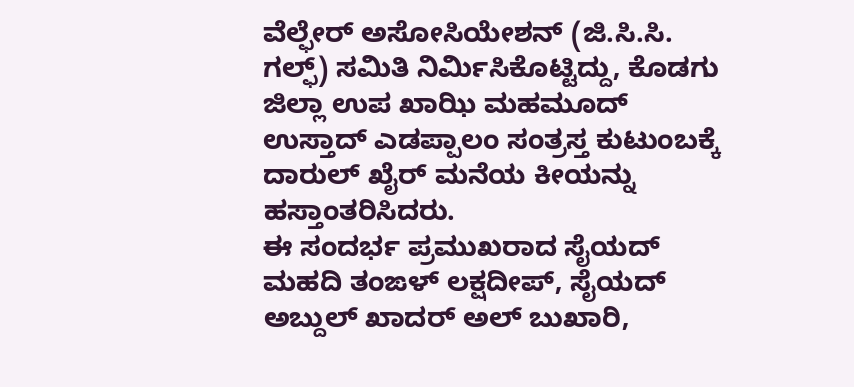ವೆಲ್ಫೇರ್ ಅಸೋಸಿಯೇಶನ್ (ಜಿ.ಸಿ.ಸಿ. ಗಲ್ಫ್) ಸಮಿತಿ ನಿರ್ಮಿಸಿಕೊಟ್ಟಿದ್ದು, ಕೊಡಗು ಜಿಲ್ಲಾ ಉಪ ಖಾಝಿ ಮಹಮೂದ್ ಉಸ್ತಾದ್ ಎಡಪ್ಪಾಲಂ ಸಂತ್ರಸ್ತ ಕುಟುಂಬಕ್ಕೆ ದಾರುಲ್ ಖೈರ್ ಮನೆಯ ಕೀಯನ್ನು ಹಸ್ತಾಂತರಿಸಿದರು.
ಈ ಸಂದರ್ಭ ಪ್ರಮುಖರಾದ ಸೈಯದ್ ಮಹದಿ ತಂಙಳ್ ಲಕ್ಷದೀಪ್, ಸೈಯದ್ ಅಬ್ದುಲ್ ಖಾದರ್ ಅಲ್ ಬುಖಾರಿ,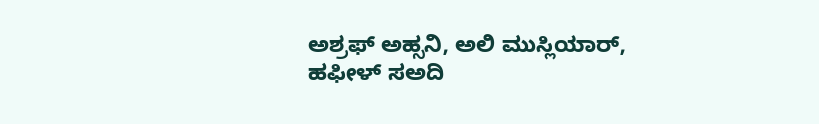ಅಶ್ರಫ್ ಅಹ್ಸನಿ, ಅಲಿ ಮುಸ್ಲಿಯಾರ್, ಹಫೀಳ್ ಸಅದಿ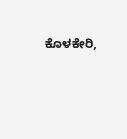ಕೊಳಕೇರಿ,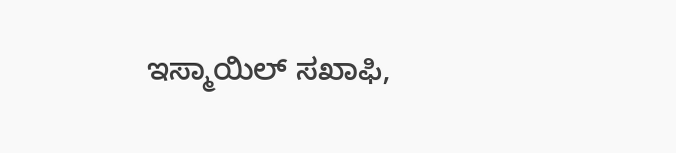ಇಸ್ಮಾಯಿಲ್ ಸಖಾಫಿ,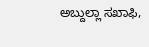ಅಬ್ದುಲ್ಲಾ ಸಖಾಫಿ,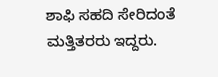ಶಾಫಿ ಸಹದಿ ಸೇರಿದಂತೆ ಮತ್ತಿತರರು ಇದ್ದರು.